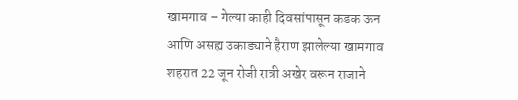खामगाव – गेल्या काही दिवसांपासून कडक ऊन आणि असह्य उकाड्याने हैराण झालेल्या खामगाव शहरात 22 जून रोजी रात्री अखेर वरून राजाने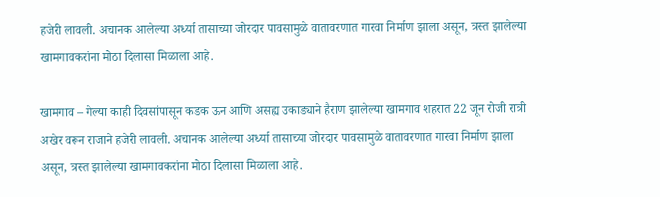हजेरी लावली. अचानक आलेल्या अर्ध्या तासाच्या जोरदार पावसामुळे वातावरणात गारवा निर्माण झाला असून, त्रस्त झालेल्या खामगावकरांना मोठा दिलासा मिळाला आहे.

खामगाव – गेल्या काही दिवसांपासून कडक ऊन आणि असह्य उकाड्याने हैराण झालेल्या खामगाव शहरात 22 जून रोजी रात्री अखेर वरून राजाने हजेरी लावली. अचानक आलेल्या अर्ध्या तासाच्या जोरदार पावसामुळे वातावरणात गारवा निर्माण झाला असून, त्रस्त झालेल्या खामगावकरांना मोठा दिलासा मिळाला आहे.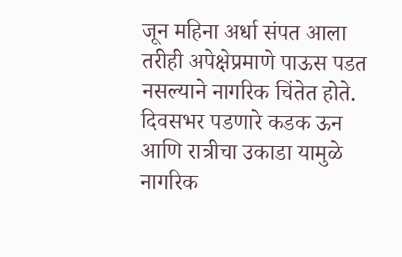जून महिना अर्धा संपत आला तरीही अपेक्षेप्रमाणे पाऊस पडत नसल्याने नागरिक चिंतेत होते. दिवसभर पडणारे कडक ऊन आणि रात्रीचा उकाडा यामुळे नागरिक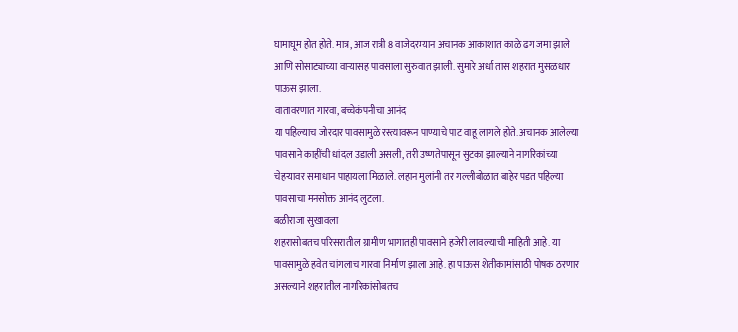घामाघूम होत होते. मात्र, आज रात्री 8 वाजेदरम्यान अचानक आकाशात काळे ढग जमा झाले आणि सोसाट्याच्या वाऱ्यासह पावसाला सुरुवात झाली. सुमारे अर्धा तास शहरात मुसळधार पाऊस झाला.
वातावरणात गारवा, बच्चेकंपनीचा आनंद
या पहिल्याच जोरदार पावसामुळे रस्त्यावरून पाण्याचे पाट वाहू लागले होते. अचानक आलेल्या पावसाने काहींची धांदल उडाली असली, तरी उष्णतेपासून सुटका झाल्याने नागरिकांच्या चेहऱ्यावर समाधान पाहायला मिळाले. लहान मुलांनी तर गल्लीबोळात बाहेर पडत पहिल्या पावसाचा मनसोक्त आनंद लुटला.
बळीराजा सुखावला
शहरासोबतच परिसरातील ग्रामीण भागातही पावसाने हजेरी लावल्याची माहिती आहे. या पावसामुळे हवेत चांगलाच गारवा निर्माण झाला आहे. हा पाऊस शेतीकामांसाठी पोषक ठरणार असल्याने शहरातील नागरिकांसोबतच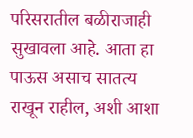परिसरातील बळीराजाही सुखावला आहे. आता हा पाऊस असाच सातत्य राखून राहील, अशी आशा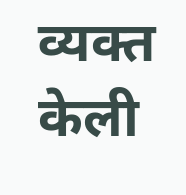व्यक्त केली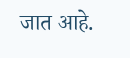जात आहे.